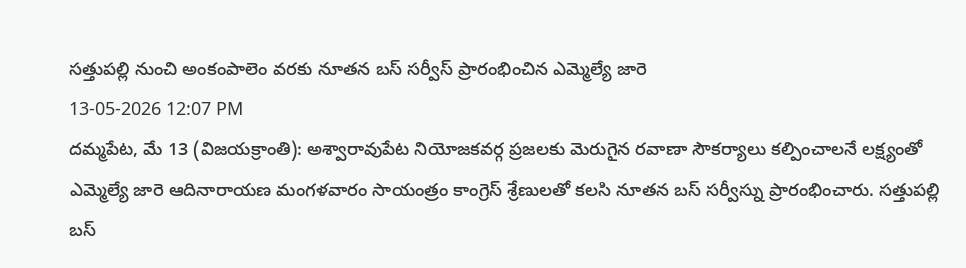సత్తుపల్లి నుంచి అంకంపాలెం వరకు నూతన బస్ సర్వీస్ ప్రారంభించిన ఎమ్మెల్యే జారె
13-05-2026 12:07 PM
దమ్మపేట, మే 13 (విజయక్రాంతి): అశ్వారావుపేట నియోజకవర్గ ప్రజలకు మెరుగైన రవాణా సౌకర్యాలు కల్పించాలనే లక్ష్యంతో ఎమ్మెల్యే జారె ఆదినారాయణ మంగళవారం సాయంత్రం కాంగ్రెస్ శ్రేణులతో కలసి నూతన బస్ సర్వీస్ను ప్రారంభించారు. సత్తుపల్లి బస్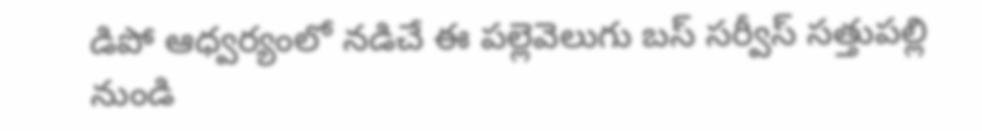డిపో ఆధ్వర్యంలో నడిచే ఈ పల్లెవెలుగు బస్ సర్వీస్ సత్తుపల్లి నుండి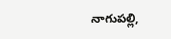నాగుపల్లి,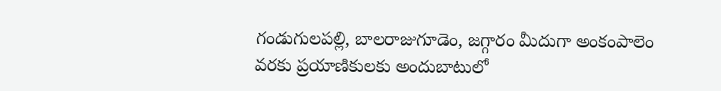గండుగులపల్లి, బాలరాజుగూడెం, జగ్గారం మీదుగా అంకంపాలెం వరకు ప్రయాణికులకు అందుబాటులో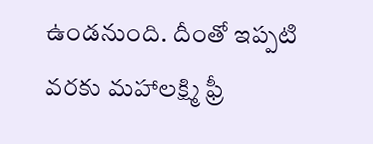ఉండనుంది. దీంతో ఇప్పటి వరకు మహాలక్ష్మి ఫ్రీ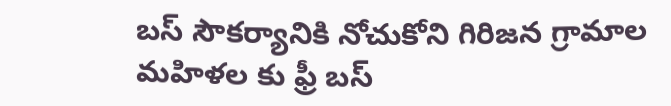బస్ సౌకర్యానికి నోచుకోని గిరిజన గ్రామాల మహిళల కు ఫ్రీ బస్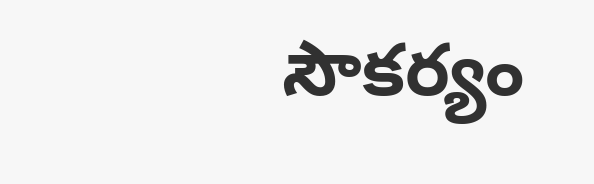సౌకర్యం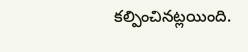కల్పించినట్లయింది.